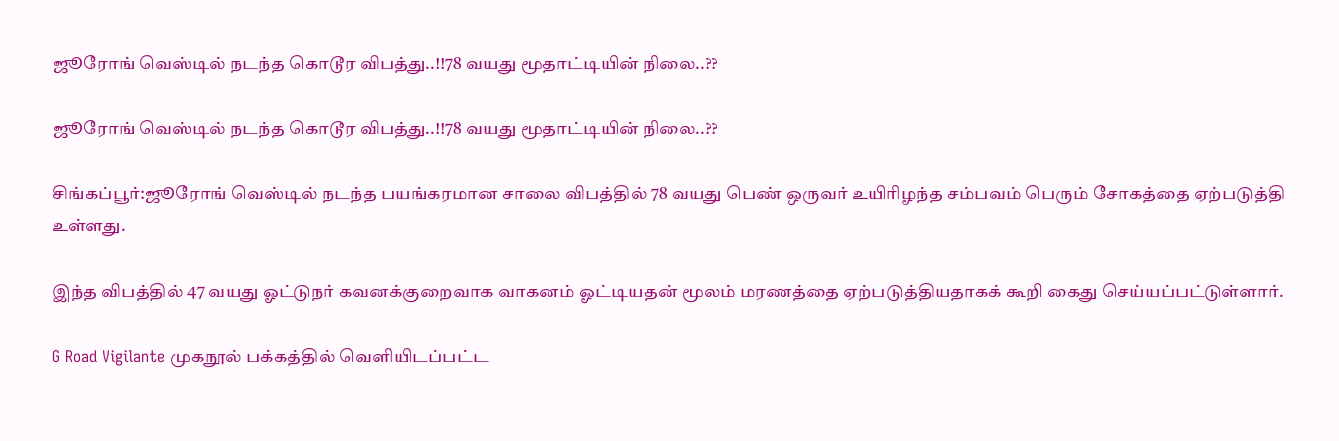ஜூரோங் வெஸ்டில் நடந்த கொடூர விபத்து..!!78 வயது மூதாட்டியின் நிலை..??

ஜூரோங் வெஸ்டில் நடந்த கொடூர விபத்து..!!78 வயது மூதாட்டியின் நிலை..??

சிங்கப்பூர்:ஜூரோங் வெஸ்டில் நடந்த பயங்கரமான சாலை விபத்தில் 78 வயது பெண் ஒருவர் உயிரிழந்த சம்பவம் பெரும் சோகத்தை ஏற்படுத்தி உள்ளது.

இந்த விபத்தில் 47 வயது ஓட்டுநர் கவனக்குறைவாக வாகனம் ஓட்டியதன் மூலம் மரணத்தை ஏற்படுத்தியதாகக் கூறி கைது செய்யப்பட்டுள்ளார்.

G Road Vigilante முகநூல் பக்கத்தில் வெளியிடப்பட்ட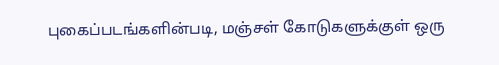புகைப்படங்களின்படி, மஞ்சள் கோடுகளுக்குள் ஒரு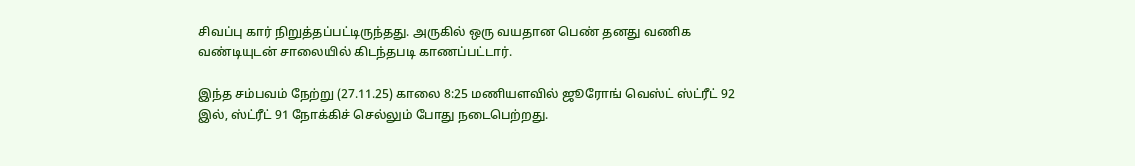சிவப்பு கார் நிறுத்தப்பட்டிருந்தது. அருகில் ஒரு வயதான பெண் தனது வணிக வண்டியுடன் சாலையில் கிடந்தபடி காணப்பட்டார்.

இந்த சம்பவம் நேற்று (27.11.25) காலை 8:25 மணியளவில் ஜூரோங் வெஸ்ட் ஸ்ட்ரீட் 92 இல், ஸ்ட்ரீட் 91 நோக்கிச் செல்லும் போது நடைபெற்றது.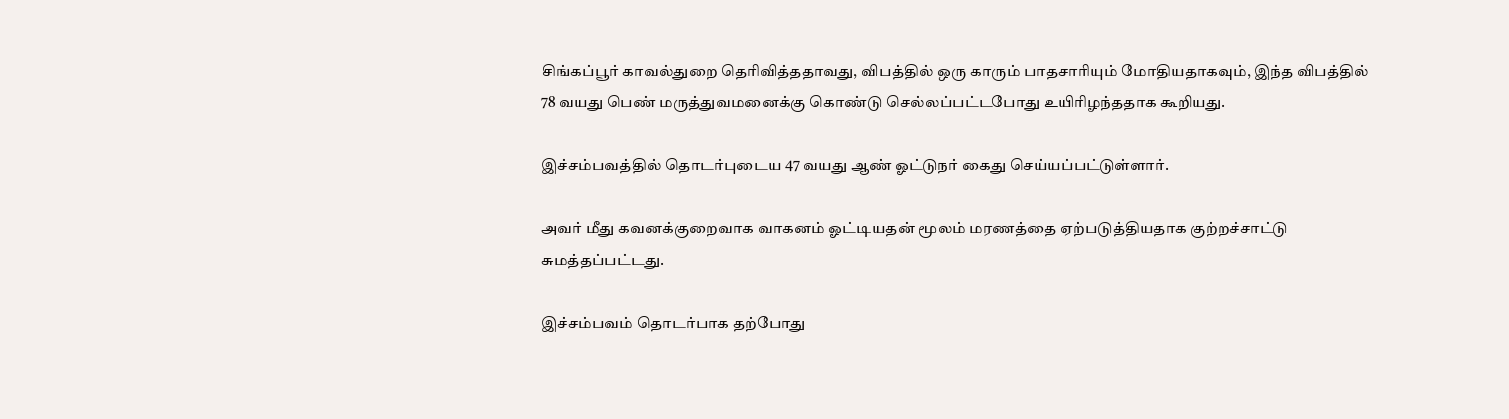சிங்கப்பூர் காவல்துறை தெரிவித்ததாவது, விபத்தில் ஒரு காரும் பாதசாரியும் மோதியதாகவும், இந்த விபத்தில் 78 வயது பெண் மருத்துவமனைக்கு கொண்டு செல்லப்பட்டபோது உயிரிழந்ததாக கூறியது.

இச்சம்பவத்தில் தொடர்புடைய 47 வயது ஆண் ஓட்டுநர் கைது செய்யப்பட்டுள்ளார்.

அவர் மீது கவனக்குறைவாக வாகனம் ஓட்டியதன் மூலம் மரணத்தை ஏற்படுத்தியதாக குற்றச்சாட்டு சுமத்தப்பட்டது.

இச்சம்பவம் தொடர்பாக தற்போது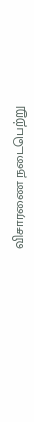விசாரணை நடைபெற்று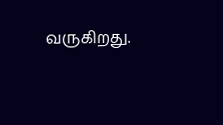வருகிறது.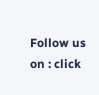Follow us on : click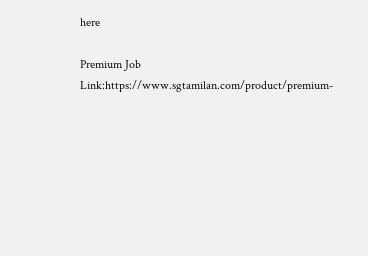here

Premium Job Link:https://www.sgtamilan.com/product/premium-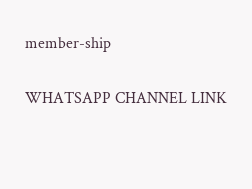member-ship

WHATSAPP CHANNEL LINK